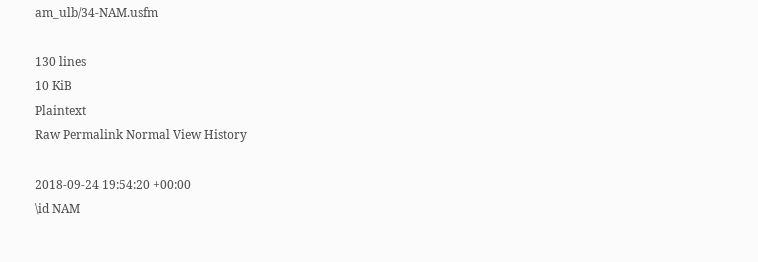am_ulb/34-NAM.usfm

130 lines
10 KiB
Plaintext
Raw Permalink Normal View History

2018-09-24 19:54:20 +00:00
\id NAM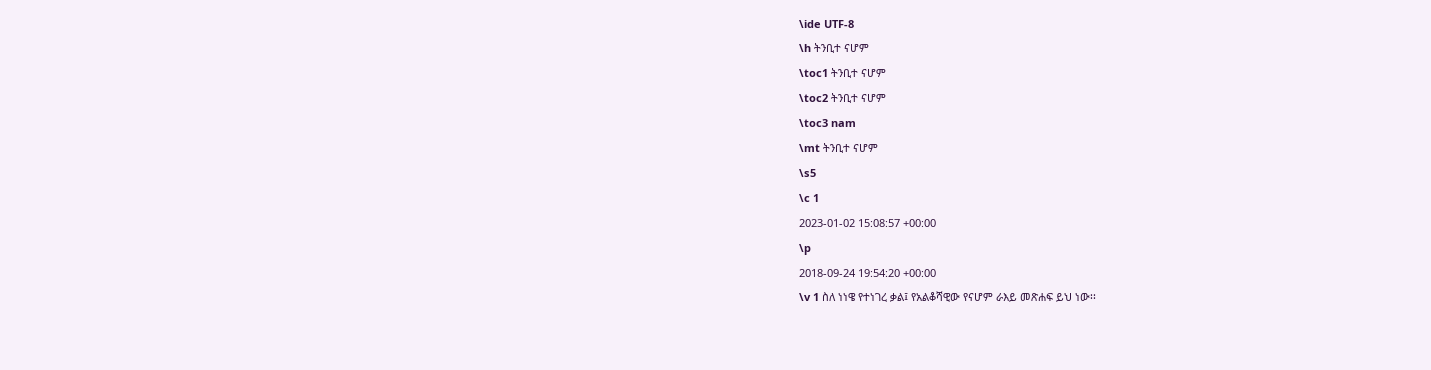\ide UTF-8
\h ትንቢተ ናሆም
\toc1 ትንቢተ ናሆም
\toc2 ትንቢተ ናሆም
\toc3 nam
\mt ትንቢተ ናሆም
\s5
\c 1
2023-01-02 15:08:57 +00:00
\p
2018-09-24 19:54:20 +00:00
\v 1 ስለ ነነዌ የተነገረ ቃል፤ የአልቆሻዊው የናሆም ራእይ መጽሐፍ ይህ ነው፡፡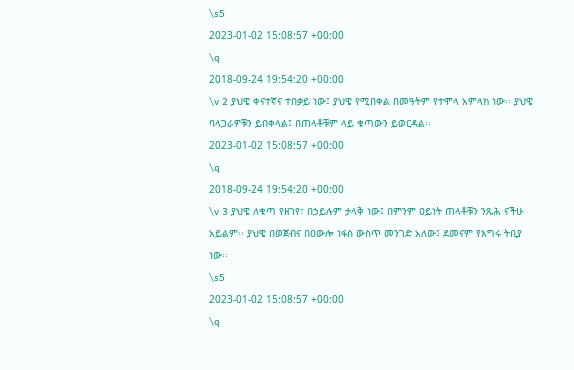\s5
2023-01-02 15:08:57 +00:00
\q
2018-09-24 19:54:20 +00:00
\v 2 ያህዌ ቀናተኛና ተበቃይ ነው፤ ያህዌ የሚበቀል በመዓትም የተሞላ አምላክ ነው፡፡ ያህዌ ባላጋራዎቹን ይበቀላል፤ በጠላቶቹም ላይ ቁጣውን ይወርዳል፡፡
2023-01-02 15:08:57 +00:00
\q
2018-09-24 19:54:20 +00:00
\v 3 ያህዌ ለቁጣ የዘገየ፣ በኃይሉም ታላቅ ነው፤ በምንም ዐይነት ጠላቶቹን ንጹሕ ናችሁ አይልም፡፡ ያህዌ በወጀብና በዐውሎ ነፋስ ውስጥ መንገድ አለው፤ ደመናም የእግሩ ትቢያ ነው፡፡
\s5
2023-01-02 15:08:57 +00:00
\q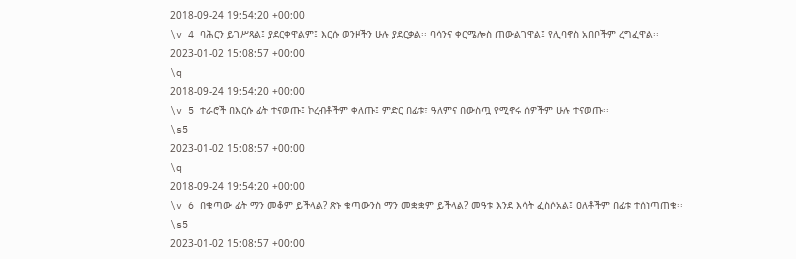2018-09-24 19:54:20 +00:00
\v 4 ባሕርን ይገሥጻል፤ ያደርቀዋልም፤ እርሱ ወንዞችን ሁሉ ያደርቃል፡፡ ባሳንና ቀርሜሎስ ጠውልገዋል፤ የሊባኖስ አበቦችም ረግፈዋል፡፡
2023-01-02 15:08:57 +00:00
\q
2018-09-24 19:54:20 +00:00
\v 5 ተራሮች በእርሱ ፊት ተናወጡ፤ ኮረብቶችም ቀለጡ፤ ምድር በፊቱ፣ ዓለምና በውስጧ የሚኖሩ ሰዎችም ሁሉ ተናወጡ፡፡
\s5
2023-01-02 15:08:57 +00:00
\q
2018-09-24 19:54:20 +00:00
\v 6 በቁጣው ፊት ማን መቆም ይችላል? ጽኑ ቁጣውንስ ማን መቋቋም ይችላል? መዓቱ እንደ እሳት ፈስሶአል፤ ዐለቶችም በፊቱ ተሰነጣጠቁ፡፡
\s5
2023-01-02 15:08:57 +00:00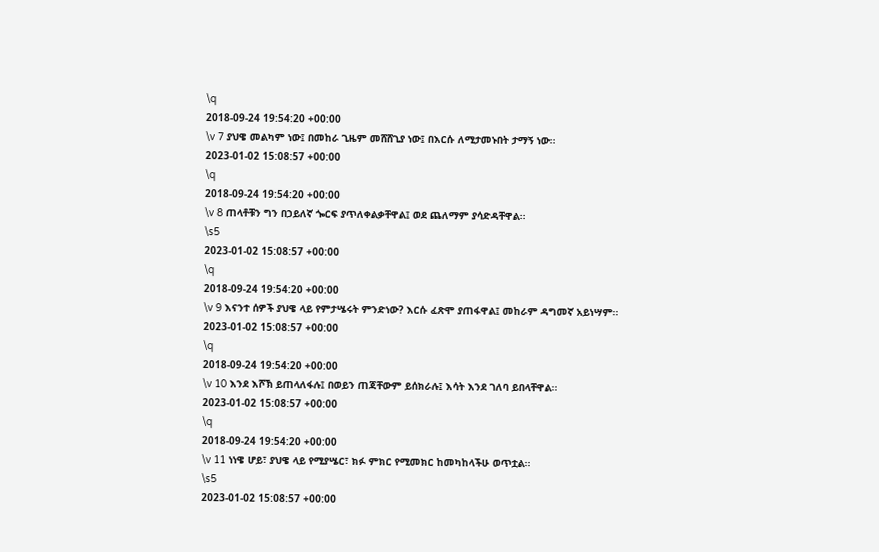\q
2018-09-24 19:54:20 +00:00
\v 7 ያህዌ መልካም ነው፤ በመከራ ጊዜም መሸሸጊያ ነው፤ በእርሱ ለሚታመኑበት ታማኝ ነው፡፡
2023-01-02 15:08:57 +00:00
\q
2018-09-24 19:54:20 +00:00
\v 8 ጠላቶቹን ግን በኃይለኛ ጐርፍ ያጥለቀልቃቸዋል፤ ወደ ጨለማም ያሳድዳቸዋል፡፡
\s5
2023-01-02 15:08:57 +00:00
\q
2018-09-24 19:54:20 +00:00
\v 9 እናንተ ሰዎች ያህዌ ላይ የምታሤሩት ምንድነው? እርሱ ፈጽሞ ያጠፋዋል፤ መከራም ዳግመኛ አይነሣም፡፡
2023-01-02 15:08:57 +00:00
\q
2018-09-24 19:54:20 +00:00
\v 10 እንደ እሾኽ ይጠላለፋሉ፤ በወይን ጠጃቸውም ይሰክራሉ፤ እሳት እንደ ገለባ ይበላቸዋል፡፡
2023-01-02 15:08:57 +00:00
\q
2018-09-24 19:54:20 +00:00
\v 11 ነነዌ ሆይ፣ ያህዌ ላይ የሚያሤር፣ ክፉ ምክር የሚመክር ከመካከላችሁ ወጥቷል፡፡
\s5
2023-01-02 15:08:57 +00:00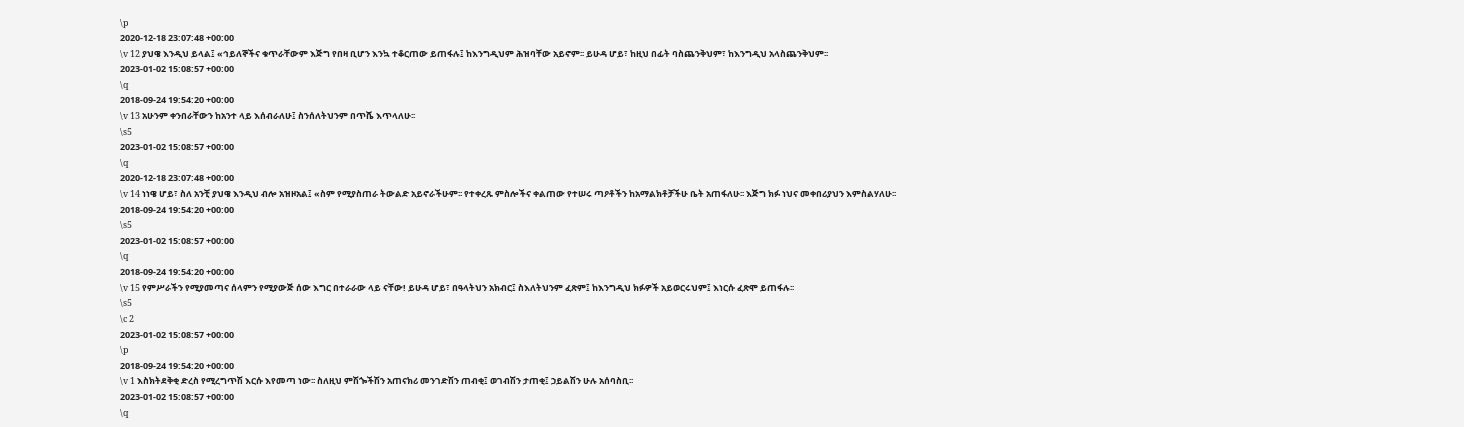\p
2020-12-18 23:07:48 +00:00
\v 12 ያህዌ እንዲህ ይላል፤ «ኅይለኞችና ቁጥራቸውም እጅግ የበዛ ቢሆን እንኳ ተቆርጠው ይጠፋሉ፤ ከእንግዲህም ሕዝባቸው አይኖም፡፡ ይሁዳ ሆይ፣ ከዚህ በፊት ባስጨንቅህም፣ ከእንግዲህ አላስጨንቅህም፡፡
2023-01-02 15:08:57 +00:00
\q
2018-09-24 19:54:20 +00:00
\v 13 አሁንም ቀንበራቸውን ከአንተ ላይ እሰብራለሁ፤ ስንሰለትህንም በጥሼ እጥላለሁ፡፡
\s5
2023-01-02 15:08:57 +00:00
\q
2020-12-18 23:07:48 +00:00
\v 14 ነነዌ ሆይ፣ ስለ አንቺ ያህዌ እንዲህ ብሎ አዝዞአል፤ «ስም የሚያስጠራ ትውልድ አይኖራችሁም፡፡ የተቀረጹ ምስሎችና ቀልጠው የተሠሩ ጣዖቶችን ከአማልክቶቻችሁ ቤት አጠፋለሁ፡፡ እጅግ ክፉ ነህና መቀበሪያህን እምስልሃለሁ፡፡
2018-09-24 19:54:20 +00:00
\s5
2023-01-02 15:08:57 +00:00
\q
2018-09-24 19:54:20 +00:00
\v 15 የምሥራችን የሚያመጣና ሰላምን የሚያውጅ ሰው እግር በተራራው ላይ ናቸው! ይሁዳ ሆይ፣ በዓላትህን አክብር፤ ስእለትህንም ፈጽም፤ ከእንግዲህ ክፉዎች አይወርሩህም፤ እነርሱ ፈጽሞ ይጠፋሉ፡፡
\s5
\c 2
2023-01-02 15:08:57 +00:00
\p
2018-09-24 19:54:20 +00:00
\v 1 እስክትደቅቂ ድረስ የሚረግጥሽ እርሱ እየመጣ ነው፡፡ ስለዚህ ምሽጐችሽን አጠናክሪ መንገድሽን ጠብቂ፤ ወገብሽን ታጠቂ፤ ኃይልሽን ሁሉ አሰባስቢ፡፡
2023-01-02 15:08:57 +00:00
\q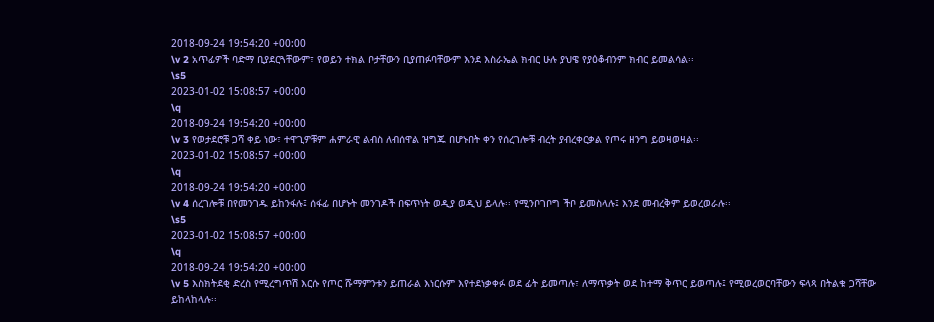2018-09-24 19:54:20 +00:00
\v 2 አጥፊዎች ባድማ ቢያደርጓቸውም፣ የወይን ተክል ቦታቸውን ቢያጠፉባቸውም እንደ እስራኤል ክብር ሁሉ ያህዌ የያዕቆብንም ክብር ይመልሳል፡፡
\s5
2023-01-02 15:08:57 +00:00
\q
2018-09-24 19:54:20 +00:00
\v 3 የወታደሮቹ ጋሻ ቀይ ነው፣ ተዋጊዎቹም ሐምራዊ ልብስ ለብሰዋል ዝግጁ በሆኑበት ቀን የሰረገሎቹ ብረት ያብረቀርቃል የጦሩ ዘንግ ይወዛወዛል፡፡
2023-01-02 15:08:57 +00:00
\q
2018-09-24 19:54:20 +00:00
\v 4 ሰረገሎቹ በየመንገዱ ይከንፋሉ፤ ሰፋፊ በሆኑት መንገዶች በፍጥነት ወዲያ ወዲህ ይላሉ፡፡ የሚንቦገቦግ ችቦ ይመስላሉ፤ እንደ መብረቅም ይወረወራሉ፡፡
\s5
2023-01-02 15:08:57 +00:00
\q
2018-09-24 19:54:20 +00:00
\v 5 እስክትደቂ ድረስ የሚረግጥሽ እርሱ የጦር ሹማምንቱን ይጠራል እነርሱም እየተደነቃቀፉ ወደ ፊት ይመጣሉ፣ ለማጥቃት ወደ ከተማ ቅጥር ይወጣሉ፤ የሚወረወርባቸውን ፍላጻ በትልቁ ጋሻቸው ይከላከላሉ፡፡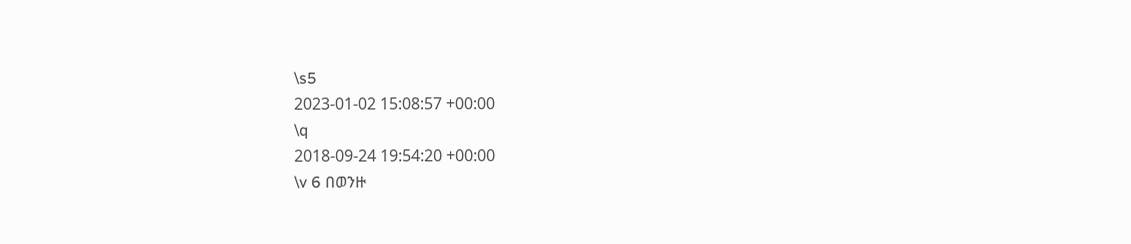\s5
2023-01-02 15:08:57 +00:00
\q
2018-09-24 19:54:20 +00:00
\v 6 በወንዙ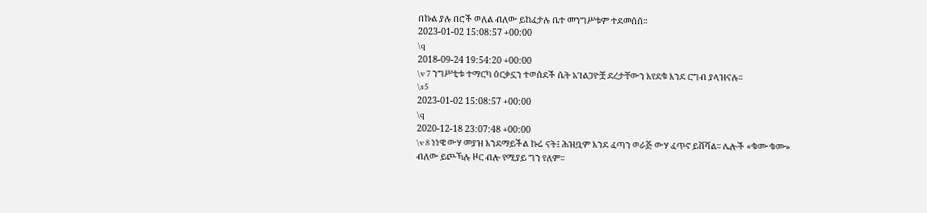በኩል ያሉ በሮች ወለል ብለው ይከፈታሉ ቤተ መንግሥቱም ተደመሰሰ፡፡
2023-01-02 15:08:57 +00:00
\q
2018-09-24 19:54:20 +00:00
\v 7 ንግሥቲቱ ተማርካ ዕርቃኗን ተወሰደች ሴት አገልጋዮቿ ደረታቸውን እየደቁ እንደ ርግብ ያላዝናሉ፡፡
\s5
2023-01-02 15:08:57 +00:00
\q
2020-12-18 23:07:48 +00:00
\v 8 ነነዌ ውሃ መያዝ እንደማይችል ኩሬ ናት፤ ሕዝቧም እንደ ፈጣን ወራጅ ውሃ ፈጥኖ ይሸሻል፡፡ ሌሎች «ቁሙ ቁሙ» ብለው ይጮኻሉ ዞር ብሎ የሚያይ ግን የለም፡፡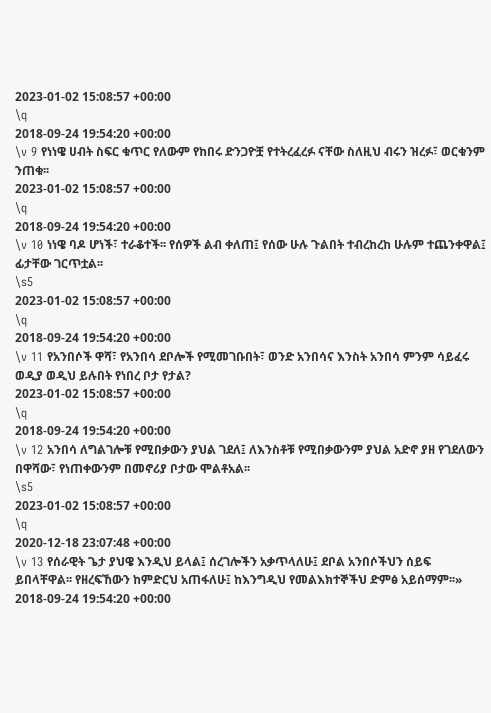2023-01-02 15:08:57 +00:00
\q
2018-09-24 19:54:20 +00:00
\v 9 የነነዌ ሀብት ስፍር ቁጥር የለውም የከበሩ ድንጋዮቿ የተትረፈረፉ ናቸው ስለዚህ ብሩን ዝረፉ፣ ወርቁንም ንጠቁ፡፡
2023-01-02 15:08:57 +00:00
\q
2018-09-24 19:54:20 +00:00
\v 10 ነነዌ ባዶ ሆነች፣ ተራቆተች፡፡ የሰዎች ልብ ቀለጠ፤ የሰው ሁሉ ጉልበት ተብረከረከ ሁሉም ተጨንቀዋል፤ ፊታቸው ገርጥቷል፡፡
\s5
2023-01-02 15:08:57 +00:00
\q
2018-09-24 19:54:20 +00:00
\v 11 የአንበሶች ዋሻ፣ የአንበሳ ደቦሎች የሚመገቡበት፣ ወንድ አንበሳና እንስት አንበሳ ምንም ሳይፈሩ ወዲያ ወዲህ ይሉበት የነበረ ቦታ የታል?
2023-01-02 15:08:57 +00:00
\q
2018-09-24 19:54:20 +00:00
\v 12 አንበሳ ለግልገሎቹ የሚበቃውን ያህል ገደለ፤ ለእንስቶቹ የሚበቃውንም ያህል አድኖ ያዘ የገደለውን በዋሻው፣ የነጠቀውንም በመኖሪያ ቦታው ሞልቶአል፡፡
\s5
2023-01-02 15:08:57 +00:00
\q
2020-12-18 23:07:48 +00:00
\v 13 የሰራዊት ጌታ ያህዌ እንዲህ ይላል፤ ሰረገሎችን አቃጥላለሁ፤ ደቦል አንበሶችህን ሰይፍ ይበላቸዋል፡፡ የዘረፍኸውን ከምድርህ አጠፋለሁ፤ ከእንግዲህ የመልእክተኞችህ ድምፅ አይሰማም፡፡»
2018-09-24 19:54:20 +00:00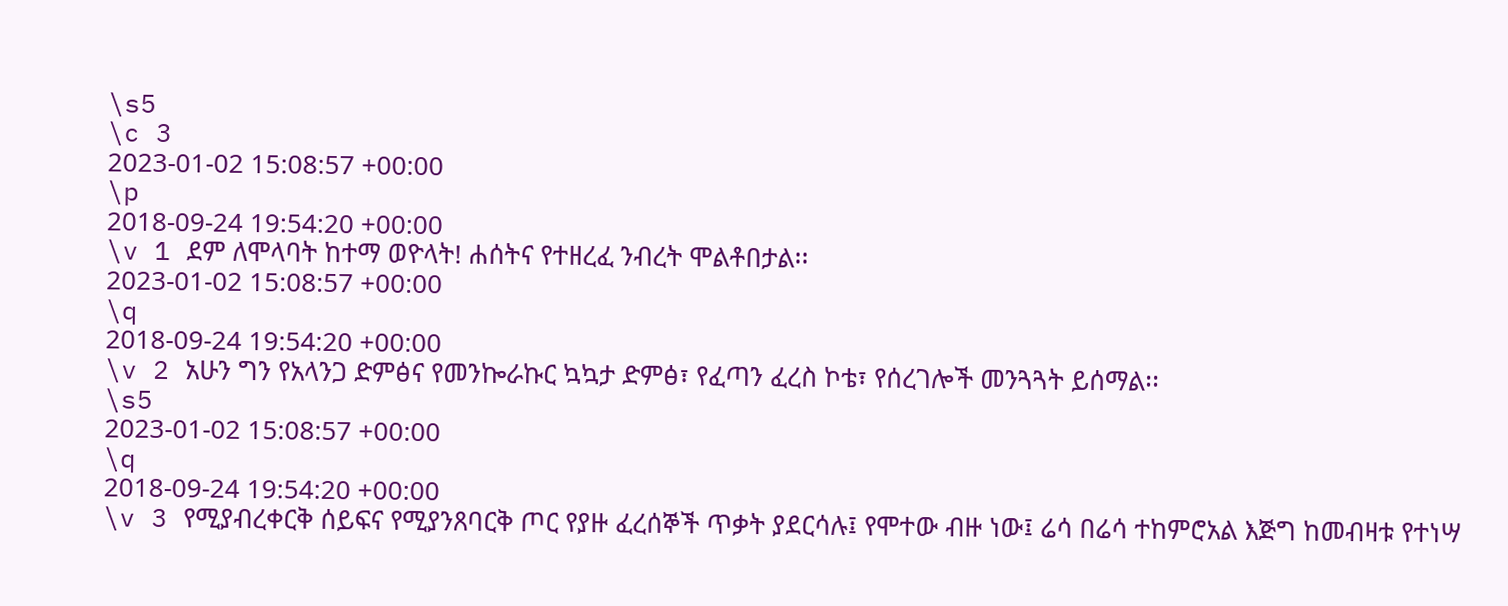\s5
\c 3
2023-01-02 15:08:57 +00:00
\p
2018-09-24 19:54:20 +00:00
\v 1 ደም ለሞላባት ከተማ ወዮላት! ሐሰትና የተዘረፈ ንብረት ሞልቶበታል፡፡
2023-01-02 15:08:57 +00:00
\q
2018-09-24 19:54:20 +00:00
\v 2 አሁን ግን የአላንጋ ድምፅና የመንኰራኩር ኳኳታ ድምፅ፣ የፈጣን ፈረስ ኮቴ፣ የሰረገሎች መንጓጓት ይሰማል፡፡
\s5
2023-01-02 15:08:57 +00:00
\q
2018-09-24 19:54:20 +00:00
\v 3 የሚያብረቀርቅ ሰይፍና የሚያንጸባርቅ ጦር የያዙ ፈረሰኞች ጥቃት ያደርሳሉ፤ የሞተው ብዙ ነው፤ ሬሳ በሬሳ ተከምሮአል እጅግ ከመብዛቱ የተነሣ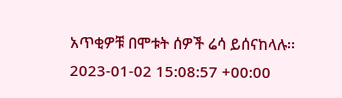አጥቂዎቹ በሞቱት ሰዎች ሬሳ ይሰናከላሉ፡፡
2023-01-02 15:08:57 +00:00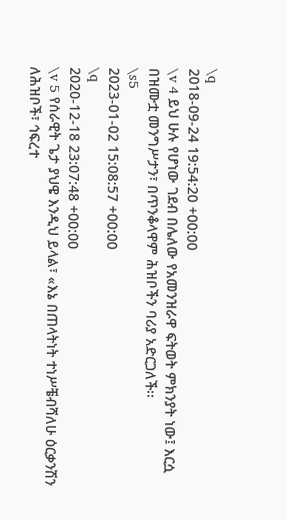\q
2018-09-24 19:54:20 +00:00
\v 4 ይህ ሁሉ የሆነው ገደብ በሌለው የአመንዝራዋ ፍትወት ምክንያት ነው፤ እርሷ በዝሙቷ መንግሥታን፣ በጥንቆላዋም ሕዝቦችን ባሪያ አድርጋለች፡፡
\s5
2023-01-02 15:08:57 +00:00
\q
2020-12-18 23:07:48 +00:00
\v 5 የሰራዊት ጌታ ያህዌ እንዲህ ይላል፣ «እኔ በጠላትነት ተነሥቼብሻለሁ ዕርቃንሽን ለሕዝቦች፣ ኅፍረተ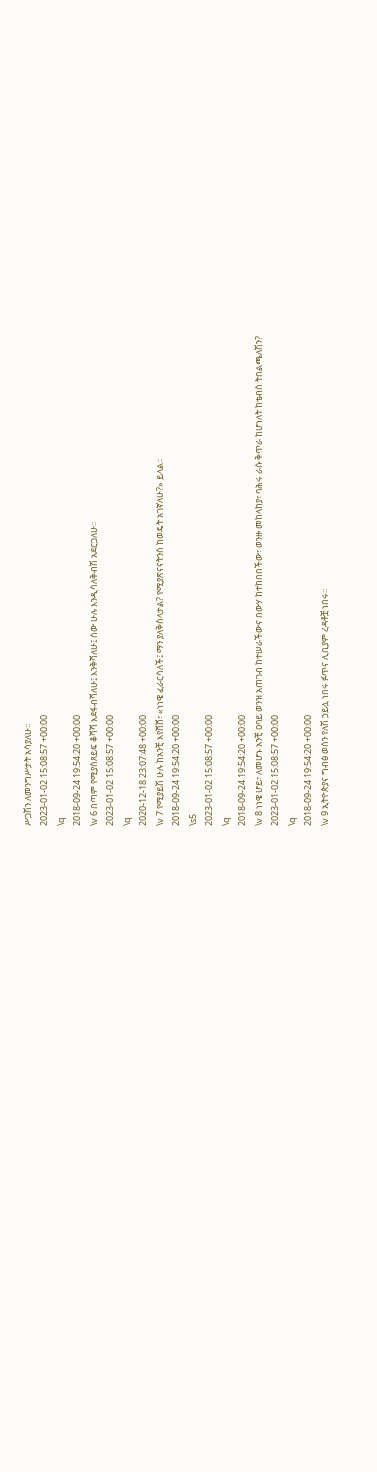ሥጋሽን ለመንግሥታት አሳያለሁ፡፡
2023-01-02 15:08:57 +00:00
\q
2018-09-24 19:54:20 +00:00
\v 6 በጣም የሚያስጸይፍ ቆሻሻ እደፋብሻለሁ፤ እንቅሻለሁ፤ ሰው ሁሉ እንዲሳለቅብሽ አደርጋለሁ፡፡
2023-01-02 15:08:57 +00:00
\q
2020-12-18 23:07:48 +00:00
\v 7 የሚያይሽ ሁሉ ከአንቺ እየሸሸ፣ «ነነዌ ፈራርሳለች፤ ማን ያለቅስላታል? የሚያጽናናትንስ ከወዴት አገኛለሁ?» ይላል፡፡
2018-09-24 19:54:20 +00:00
\s5
2023-01-02 15:08:57 +00:00
\q
2018-09-24 19:54:20 +00:00
\v 8 ነነዌ ሆይ፣ ለመሆኑ አንቺ ዐባይ ወንዝ አጠገብ ከተሠራችውና በውሃ ከተከበበችው፣ ወንዙ መከላከያ፣ ባሕሩ ራሱ ቅጥራ ከሆነለት ከቴብስ ትበልጫለሽን?
2023-01-02 15:08:57 +00:00
\q
2018-09-24 19:54:20 +00:00
\v 9 ኢትዮጵያና ግብፅ ወሰን የለሽ ኃይሏ ነበሩ ፉጥና ሊቢያም ረዳቶቿ ነበሩ፡፡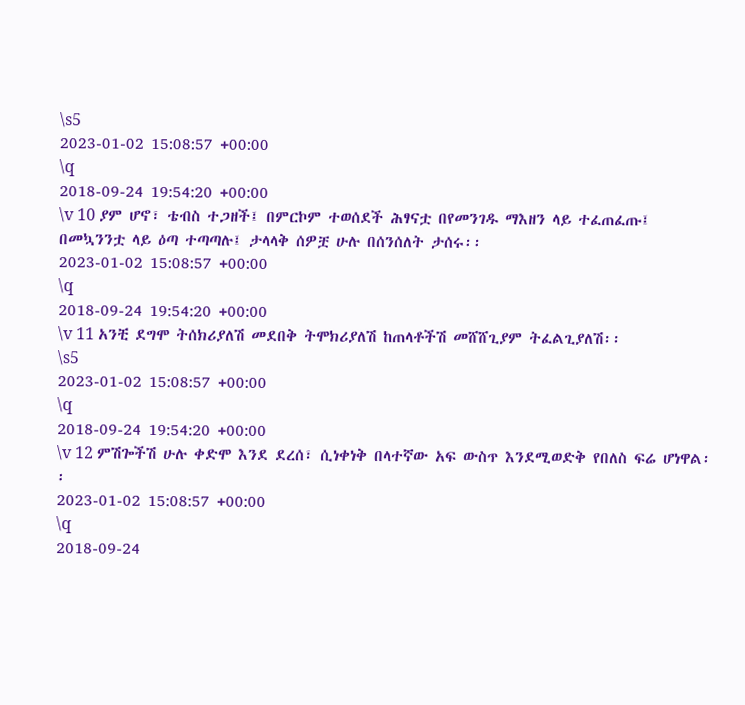\s5
2023-01-02 15:08:57 +00:00
\q
2018-09-24 19:54:20 +00:00
\v 10 ያም ሆኖ፣ ቴብስ ተጋዘች፤ በምርኮም ተወሰደች ሕፃናቷ በየመንገዱ ማእዘን ላይ ተፈጠፈጡ፤ በመኳንንቷ ላይ ዕጣ ተጣጣሉ፤ ታላላቅ ሰዎቿ ሁሉ በሰንሰለት ታሰሩ፡፡
2023-01-02 15:08:57 +00:00
\q
2018-09-24 19:54:20 +00:00
\v 11 አንቺ ደግሞ ትሰክሪያለሽ መደበቅ ትሞክሪያለሽ ከጠላቶችሽ መሸሸጊያም ትፈልጊያለሽ፡፡
\s5
2023-01-02 15:08:57 +00:00
\q
2018-09-24 19:54:20 +00:00
\v 12 ምሽጐችሽ ሁሉ ቀድሞ እንደ ደረሰ፣ ሲነቀነቅ በላተኛው አፍ ውስጥ እንደሚወድቅ የበለስ ፍሬ ሆነዋል፡፡
2023-01-02 15:08:57 +00:00
\q
2018-09-24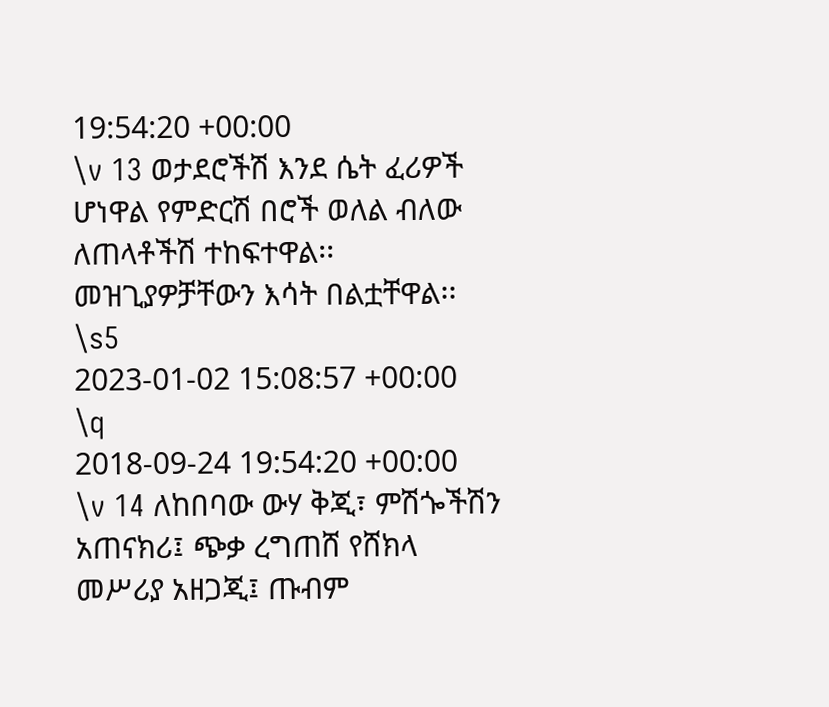19:54:20 +00:00
\v 13 ወታደሮችሽ እንደ ሴት ፈሪዎች ሆነዋል የምድርሽ በሮች ወለል ብለው ለጠላቶችሽ ተከፍተዋል፡፡ መዝጊያዎቻቸውን እሳት በልቷቸዋል፡፡
\s5
2023-01-02 15:08:57 +00:00
\q
2018-09-24 19:54:20 +00:00
\v 14 ለከበባው ውሃ ቅጂ፣ ምሽጐችሽን አጠናክሪ፤ ጭቃ ረግጠሸ የሸክላ መሥሪያ አዘጋጂ፤ ጡብም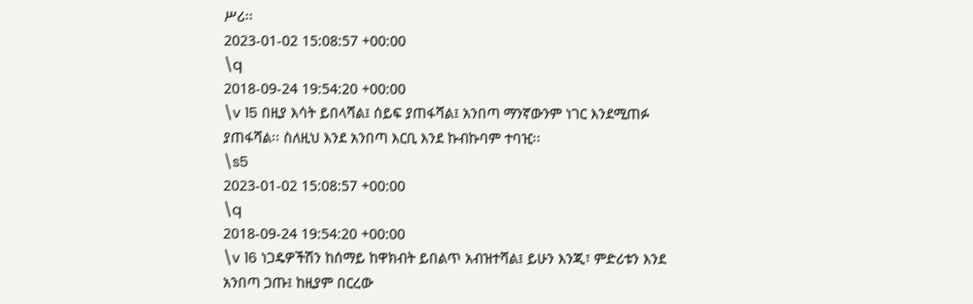ሥሪ፡፡
2023-01-02 15:08:57 +00:00
\q
2018-09-24 19:54:20 +00:00
\v 15 በዚያ እሳት ይበላሻል፤ ሰይፍ ያጠፋሻል፤ አንበጣ ማንኛውንም ነገር እንደሚጠፉ ያጠፋሻል፡፡ ስለዚህ እንደ አንበጣ እርቢ እንደ ኩብኩባም ተባዢ፡፡
\s5
2023-01-02 15:08:57 +00:00
\q
2018-09-24 19:54:20 +00:00
\v 16 ነጋዴዎችሽን ከሰማይ ከዋክብት ይበልጥ አብዝተሻል፤ ይሁን እንጂ፣ ምድሪቱን እንደ አንበጣ ጋጡ፤ ከዚያም በርረው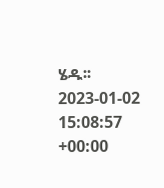ሄዱ፡፡
2023-01-02 15:08:57 +00:00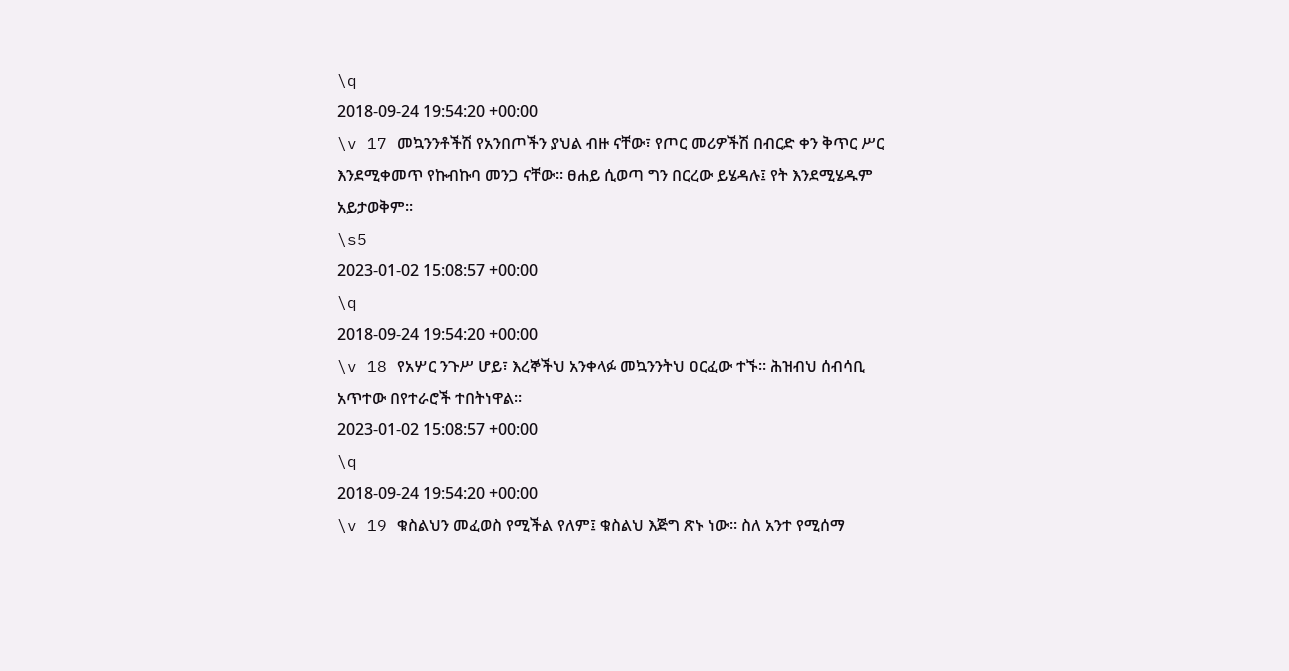\q
2018-09-24 19:54:20 +00:00
\v 17 መኳንንቶችሽ የአንበጦችን ያህል ብዙ ናቸው፣ የጦር መሪዎችሽ በብርድ ቀን ቅጥር ሥር እንደሚቀመጥ የኩብኩባ መንጋ ናቸው፡፡ ፀሐይ ሲወጣ ግን በርረው ይሄዳሉ፤ የት እንደሚሄዱም አይታወቅም፡፡
\s5
2023-01-02 15:08:57 +00:00
\q
2018-09-24 19:54:20 +00:00
\v 18 የአሦር ንጉሥ ሆይ፣ እረኞችህ አንቀላፉ መኳንንትህ ዐርፈው ተኙ፡፡ ሕዝብህ ሰብሳቢ አጥተው በየተራሮች ተበትነዋል፡፡
2023-01-02 15:08:57 +00:00
\q
2018-09-24 19:54:20 +00:00
\v 19 ቁስልህን መፈወስ የሚችል የለም፤ ቁስልህ እጅግ ጽኑ ነው፡፡ ስለ አንተ የሚሰማ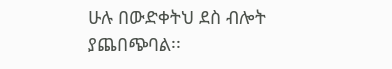ሁሉ በውድቀትህ ደስ ብሎት ያጨበጭባል፡፡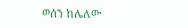ወሰን ከሌለው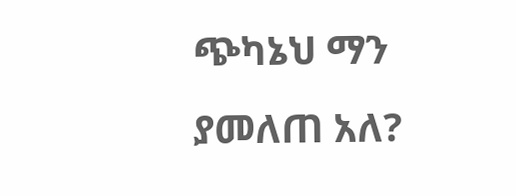ጭካኔህ ማን ያመለጠ አለ?